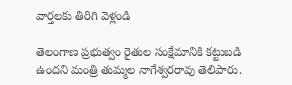వార్తలకు తిరిగి వెళ్లండి

తెలంగాణ ప్రభుత్వం రైతుల సంక్షేమానికి కట్టుబడి ఉందని మంత్రి తుమ్మల నాగేశ్వరరావు తెలిపారు.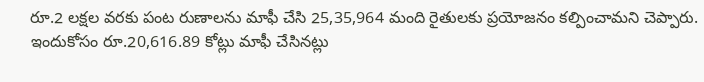రూ.2 లక్షల వరకు పంట రుణాలను మాఫీ చేసి 25,35,964 మంది రైతులకు ప్రయోజనం కల్పించామని చెప్పారు. ఇందుకోసం రూ.20,616.89 కోట్లు మాఫీ చేసినట్లు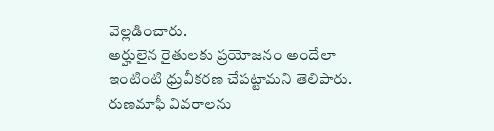వెల్లడించారు.
అర్హులైన రైతులకు ప్రయోజనం అందేలా ఇంటింటి ధ్రువీకరణ చేపట్టామని తెలిపారు. రుణమాఫీ వివరాలను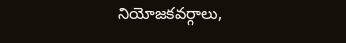నియోజకవర్గాలు,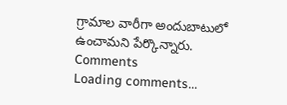గ్రామాల వారీగా అందుబాటులో ఉంచామని పేర్కొన్నారు.
Comments
Loading comments...